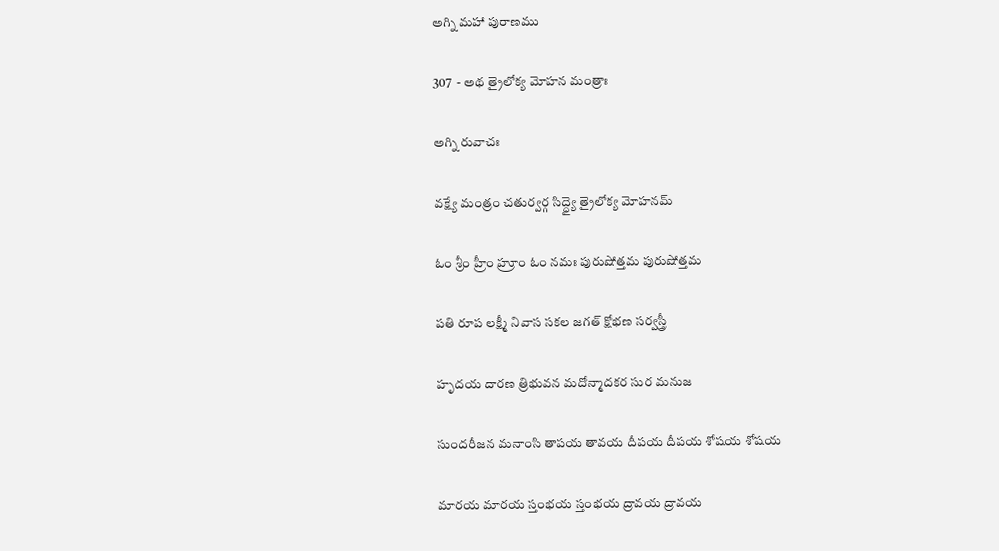అగ్ని మహా పురాణము

307  - అథ త్రైలోక్య మోహన మంత్రాః

అగ్ని రువాచః

వక్ష్యే మంత్రం చతుర్వర్గ సిద్ధ్యై త్రైలోక్య మోహనమ్

ఓం శ్రీం హ్రీం హ్రూం ఓం నమః పురుషోత్తమ పురుషోత్తమ

పతి రూప లక్ష్మీ నివాస సకల జగత్ క్షోభణ సర్వస్త్రీ

హృదయ దారణ త్రిభువన మదోన్మాదకర సుర మనుజ

సుందరీజన మనాంసి తాపయ తావయ దీపయ దీపయ శోషయ శోషయ

మారయ మారయ స్తంభయ స్తంభయ ద్రావయ ద్రావయ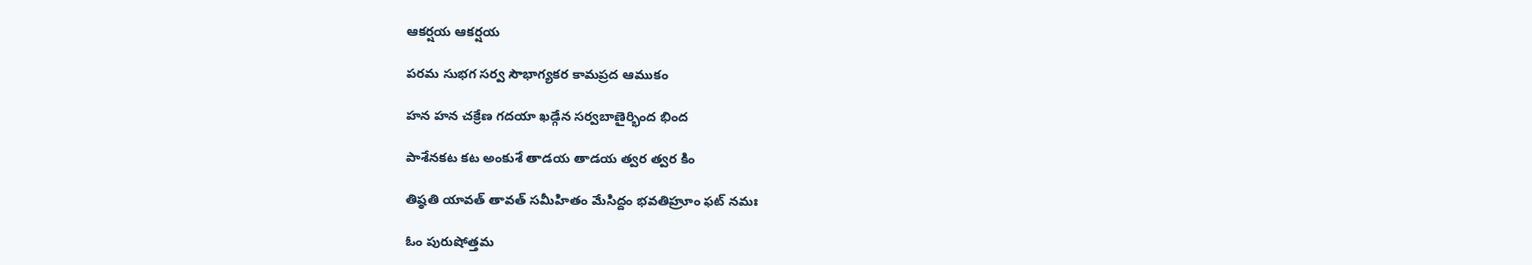ఆకర్షయ ఆకర్షయ

పరమ సుభగ సర్వ సౌభాగ్యకర కామప్రద ఆముకం

హన హన చక్రేణ గదయా ఖడ్గేన సర్వబాణైర్భింద భింద

పాశేనకట కట అంకుశే తాడయ తాడయ త్వర త్వర కిం

తిష్ఠతి యావత్ తావత్ సమీహితం మేసిద్దం భవతిహ్రూం ఫట్ నమః

ఓం పురుషోత్తమ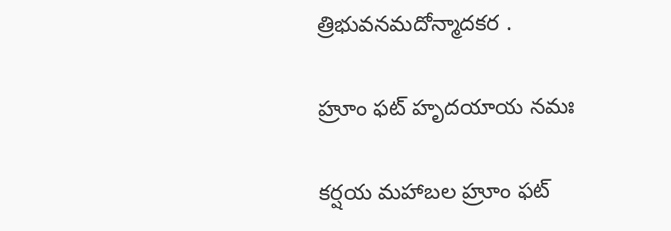త్రిభువనమదోన్మాదకర .

హ్రూం ఫట్ హృదయాయ నమః

కర్షయ మహాబల హ్రూం ఫట్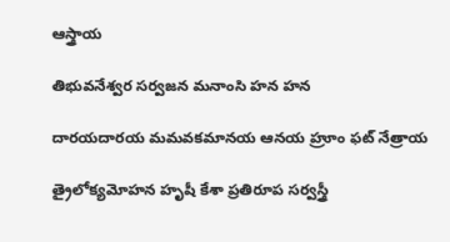ఆస్త్రాయ

తిభువనేశ్వర సర్వజన మనాంసి హన హన

దారయదారయ మమవకమానయ ఆనయ హ్రూం ఫట్ నేత్రాయ

త్రైలోక్యమోహన హృషీ కేశా ప్రతిరూప సర్వస్త్రీ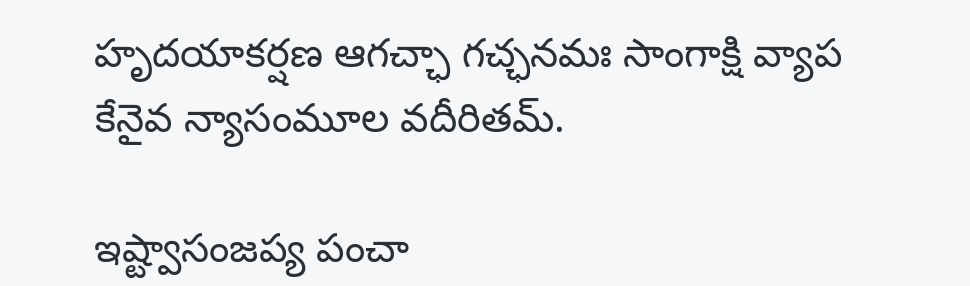హృదయాకర్షణ ఆగచ్ఛా గచ్ఛనమః సాంగాక్షి వ్యాప కేనైవ న్యాసంమూల వదీరితమ్.

ఇష్ట్వాసంజప్య పంచా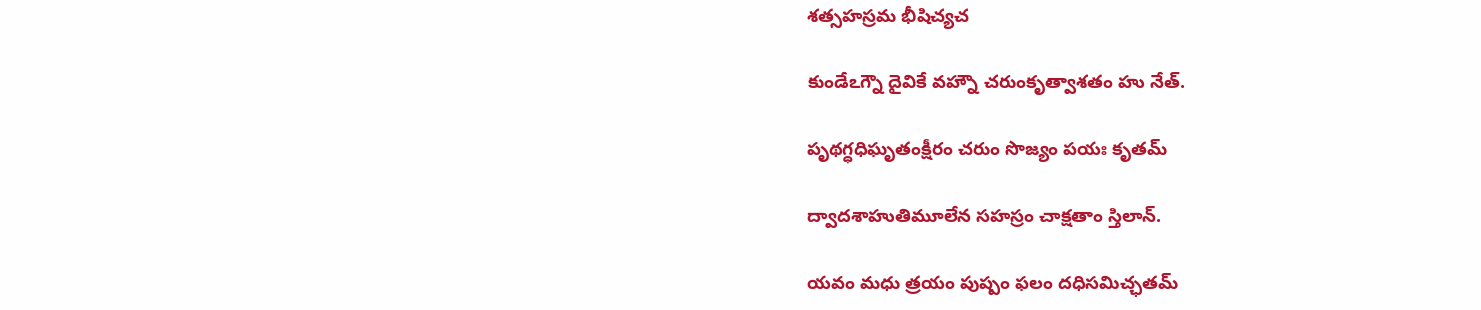శత్సహస్రమ భీషిచ్యచ

కుండేఽగ్నౌ దైవికే వహ్నౌ చరుంకృత్వాశతం హు నేత్.

పృథగ్ధధిఘృతంక్షీరం చరుం సొజ్యం పయః కృతమ్

ద్వాదశాహుతిమూలేన సహస్రం చాక్షతాం స్తిలాన్.

యవం మధు త్రయం పుష్పం ఫలం దధిసమిచ్ఛతమ్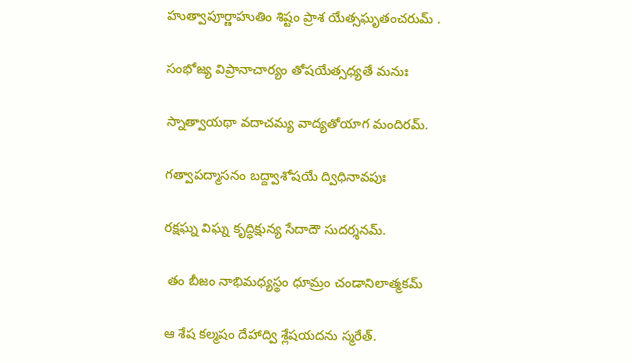హుత్వాపూర్ణాహుతిం శిష్టం ప్రాశ యేత్సఘృతంచరుమ్ .

సంభోజ్య విప్రానాచార్యం తోషయేత్సధ్యతే మనుః

స్నాత్వాయథా వదాచమ్య వాద్యతోయాగ మందిరమ్.

గత్వాపద్మాసనం బద్ద్వాశోషయే ద్విధినావపుః

రక్షఘ్న విఘ్న కృద్ధిక్షున్య సేదాదౌ సుదర్శనమ్.

 తం బీజం నాభిమధ్యస్థం ధూమ్రం చండానిలాత్మకమ్

ఆ శేష కల్మషం దేహాద్వి శ్లేషయదను స్మరేత్.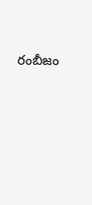రంబీజం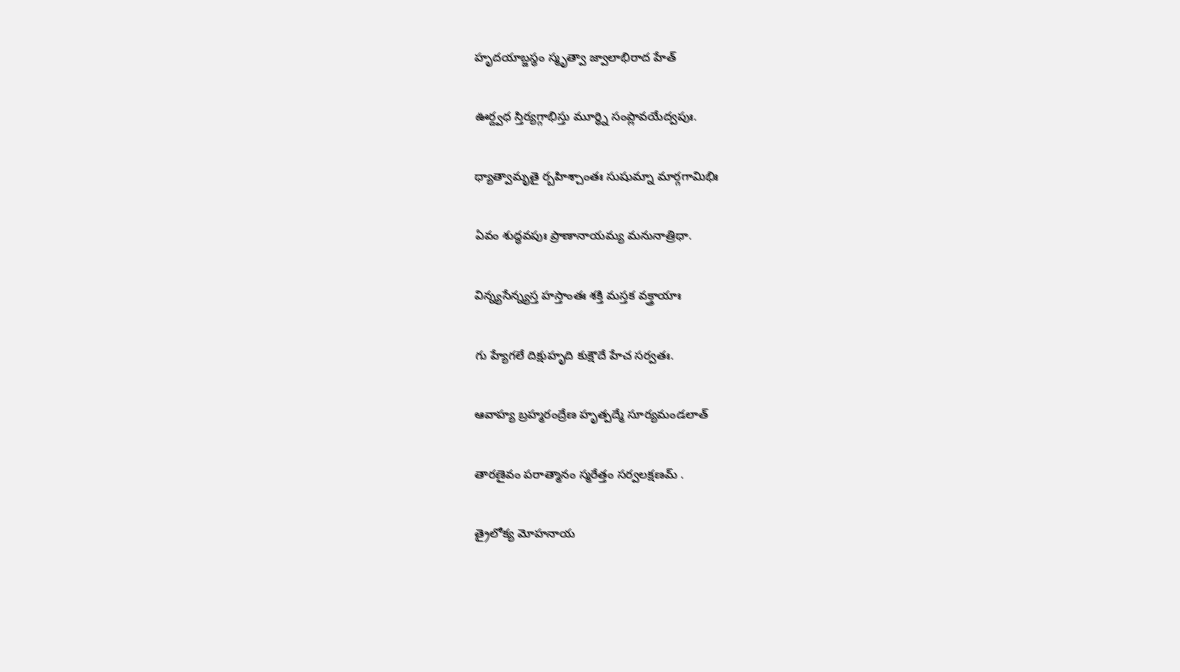హృదయాబ్జస్థం స్మృత్వా జ్వాలాభిరాద హేత్

ఊర్ద్వధ స్తిర్యగ్గాభిస్తు మూర్ధ్ని సంప్లావయేద్వపుః.

ధ్యాత్వామృతై ర్బహిశ్చాంతః సుషుమ్నా మార్గగామిభిః

ఏవం శుద్ధవపుః ప్రాణానాయమ్య మనునాత్రిధా.

విన్న్యసేన్న్యస్త హస్తాంతః శక్తి మస్తక వక్త్రాయాః

గు హ్యేగలే దిక్షుహృది కుక్షౌదే హేచ సర్వతః.

ఆవాహ్య బ్రహ్మరంద్రేణ హృత్పద్మే సూర్యమండలాత్

తారణైవం పరాత్మానం స్మరేత్తం సర్వలక్షణమ్ .

త్రైలోక్య మోహనాయ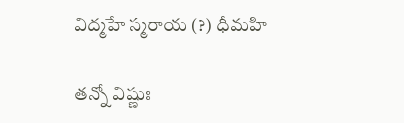విద్మహే స్మరాయ (?) ధీమహి

తన్నో విష్ణుః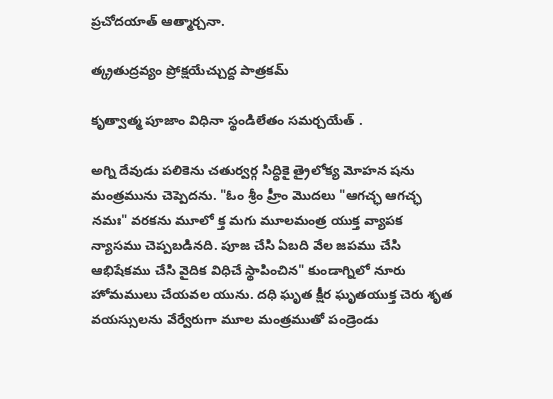ప్రచోదయాత్ ఆత్మార్చనా.

త్క్రతుద్రవ్యం ప్రోక్షయేచ్చుద్ద పాత్రకమ్

కృత్వాత్మ పూజాం విధినా స్థండిలేతం సమర్చయేత్ .

అగ్ని దేవుడు పలికెను చతుర్వర్గ సిద్ధికై త్రైలోక్య మోహన షను మంత్రమును చెప్పెదను. "ఓం శ్రీం హ్రీం మొదలు "ఆగచ్ఛ ఆగచ్ఛ నమః" వరకను మూలో క్త మగు మూలమంత్ర యుక్త వ్యాపక న్యాసము చెప్పబడినది. పూజ చేసి ఏబది వేల జపము చేసి ఆభిషేకము చేసి వైదిక విధిచే స్థాపించిన" కుండాగ్నిలో నూరు హోమములు చేయవల యును. దధి ఘృత క్షీర ఘృతయుక్త చెరు శృత వయస్సులను వేర్వేరుగా మూల మంత్రముతో పండ్రెండు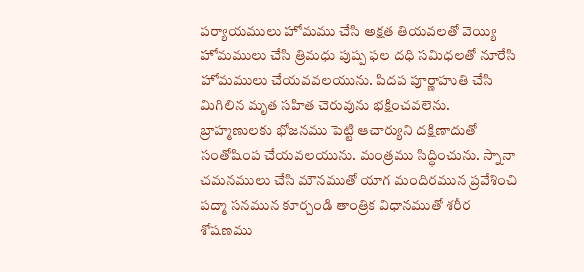పర్యాయములు హోమము చేసి అక్షత తియవలతో వెయ్యి హోమములు చేసి త్రిమధు పుష్ప ఫల దధి సమిధలతో నూరేసి హోమములు చేయవవలయును. పిదప పూర్ణాహుతి చేసి మిగిలిన మృత సహిత చెరువును భక్షించవలెను. బ్రాహ్మణులకు భోజనము పెట్టి ఆచార్యుని దక్షిణాదుతో సంతోషింప చేయవలయును. మంత్రము సిద్ధించును. స్నానా చమనములు చేసి మౌనముతో యాగ మందిరమున ప్రవేశించి పద్మా సనమున కూర్చండి తాంత్రిక విధానముతో శరీర శోషణము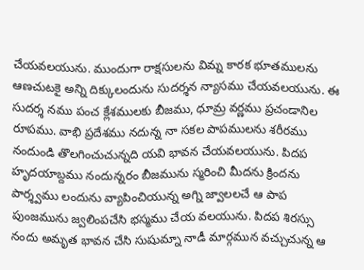చేయవలయును. ముందుగా రాక్షసులను విమ్న కారక భూతములను ఆణచుటకై అన్ని దిక్కులందును సుదర్శన న్యాసము చేయవలయును. ఈ సుదర్శ నము పంచ క్లేశములకు బీజము, ధూమ్ర వర్ణము ప్రచండానిల రూపము. వాభి ప్రదేశము నదున్న నా సకల పాపములను శరీరము నందుండి తొలగించుచున్నది యవి భావన చేయవలయును. పిదప హృదయాబ్దము నందున్నరం బీజమును స్మరించి మీదను క్రిందను పార్శ్వము లందును వ్యాపించియున్న అగ్ని జ్వాలలచే ఆ పాప పుంజమును జ్వలింపచేసి భస్మము చేయ వలయును. పిదప శిరస్సు నందు అమృత భావన చేసి సుషుమ్నా నాడీ మార్గమున వచ్చుచున్న ఆ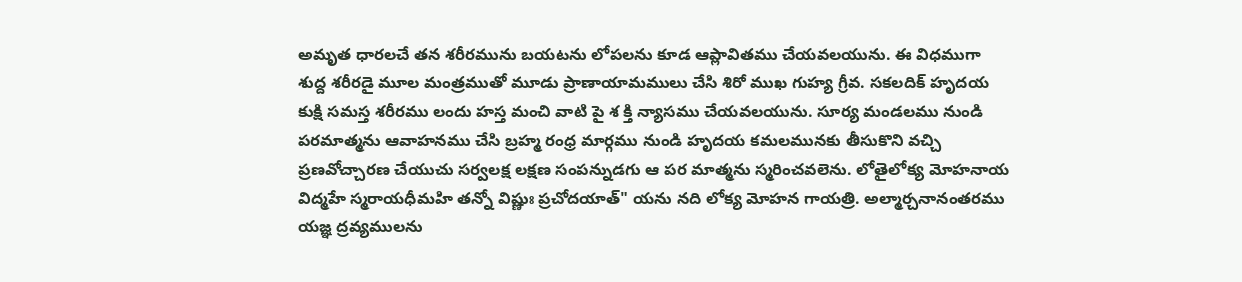అమృత ధారలచే తన శరీరమును బయటను లోపలను కూడ ఆప్లావితము చేయవలయును. ఈ విధముగా శుద్ద శరీరడై మూల మంత్రముతో మూడు ప్రాణాయామములు చేసి శిరో ముఖ గుహ్య గ్రీవ. సకలదిక్ హృదయ కుక్షి సమస్త శరీరము లందు హస్త మంచి వాటి పై శ క్తి న్యాసము చేయవలయును. సూర్య మండలము నుండి పరమాత్మను ఆవాహనము చేసి బ్రహ్మ రంధ్ర మార్గము నుండి హృదయ కమలమునకు తీసుకొని వచ్చి ప్రణవోచ్చారణ చేయుచు సర్వలక్ష లక్షణ సంపన్నుడగు ఆ పర మాత్మను స్మరించవలెను. లోతైలోక్య మోహనాయ విద్మహే స్మరాయధీమహి తన్నో విష్ణుః ప్రచోదయాత్" యను నది లోక్య మోహన గాయత్రి. అల్మార్చనానంతరము యజ్ఞ ద్రవ్యములను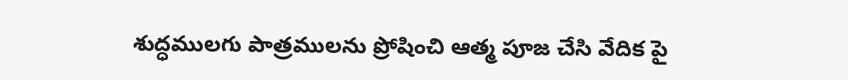శుద్ధములగు పాత్రములను ప్రోషించి ఆత్మ పూజ చేసి వేదిక పై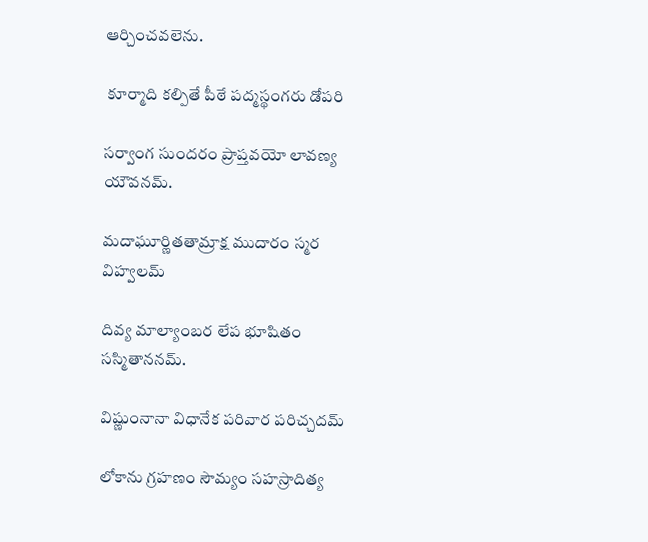ఆర్చించవలెను.

 కూర్మాది కల్పితే పీఠే పద్మస్థంగరు డోపరి

సర్వాంగ సుందరం ప్రాప్తవయో లావణ్య యౌవనమ్.

మదాఘూర్ణితతామ్రాక్ష ముదారం స్మర విహ్వలమ్

దివ్య మాల్యాంబర లేప భూషితం సస్మితాననమ్.

విష్ణుంనానా విధానేక పరివార పరిచ్చదమ్

లోకాను గ్రహణం సౌమ్యం సహస్రాదిత్య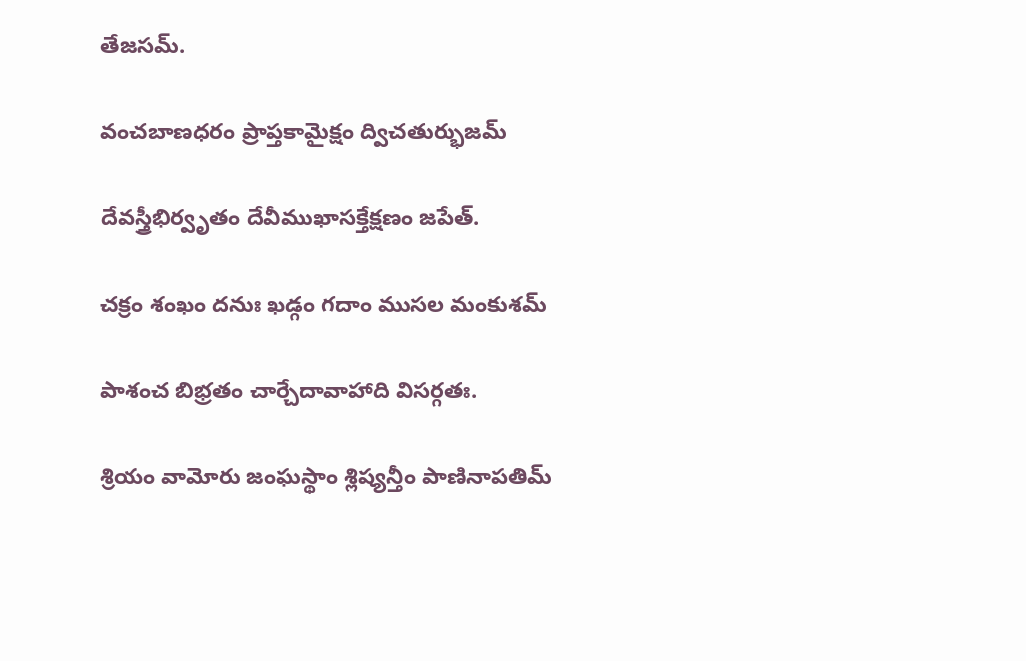తేజసమ్.

వంచబాణధరం ప్రాప్తకామైక్షం ద్విచతుర్భుజమ్

దేవస్త్రీభిర్వృతం దేవీముఖాసక్తేక్షణం జపేత్.

చక్రం శంఖం దనుః ఖడ్గం గదాం ముసల మంకుశమ్

పాశంచ బిభ్రతం చార్చేదావాహాది విసర్గతః.

శ్రియం వామోరు జంఘస్థాం శ్లిష్యన్తీం పాణినాపతిమ్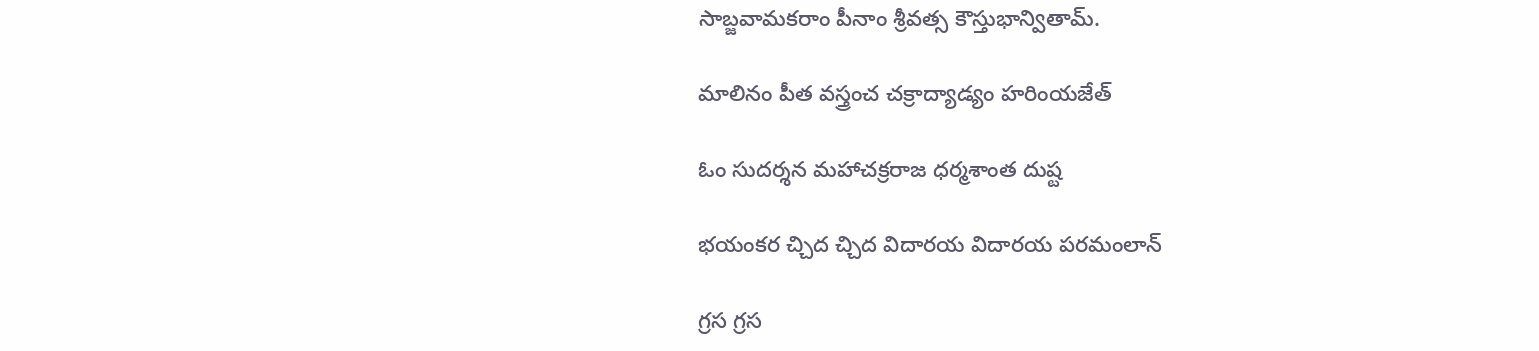సాబ్జవామకరాం పీనాం శ్రీవత్స కౌస్తుభాన్వితామ్.

మాలినం పీత వస్త్రంచ చక్రాద్యాడ్యం హరింయజేత్

ఓం సుదర్శన మహాచక్రరాజ ధర్మశాంత దుష్ట

భయంకర చ్చిద చ్చిద విదారయ విదారయ పరమంలాన్

గ్రస గ్రస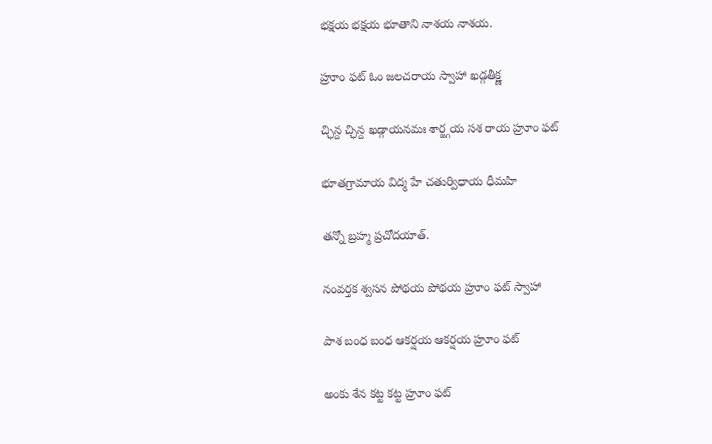భక్షయ భక్షయ భూతాని నాశయ నాశయ.

హ్రూం ఫట్ ఓం జలచరాయ స్వాహా ఖడ్గతీక్ష్ణ

చ్ఛిన్ద చ్ఛిన్ద ఖడ్గాయనమః శార్జ్గయ సశ రాయ హ్రూం ఫట్

భూతగ్రామాయ విద్మ హే చతుర్విధాయ ధీమహి

తన్నో బ్రహ్మ ప్రచోదయాత్.

నంవర్తక శ్వసన పోథయ పోథయ హ్రూం ఫట్ స్వాహా

పాశ బంధ బంధ ఆకర్షయ ఆకర్షయ హ్రూం ఫట్

అంకు శేన కట్ట కట్ట హ్రూం ఫట్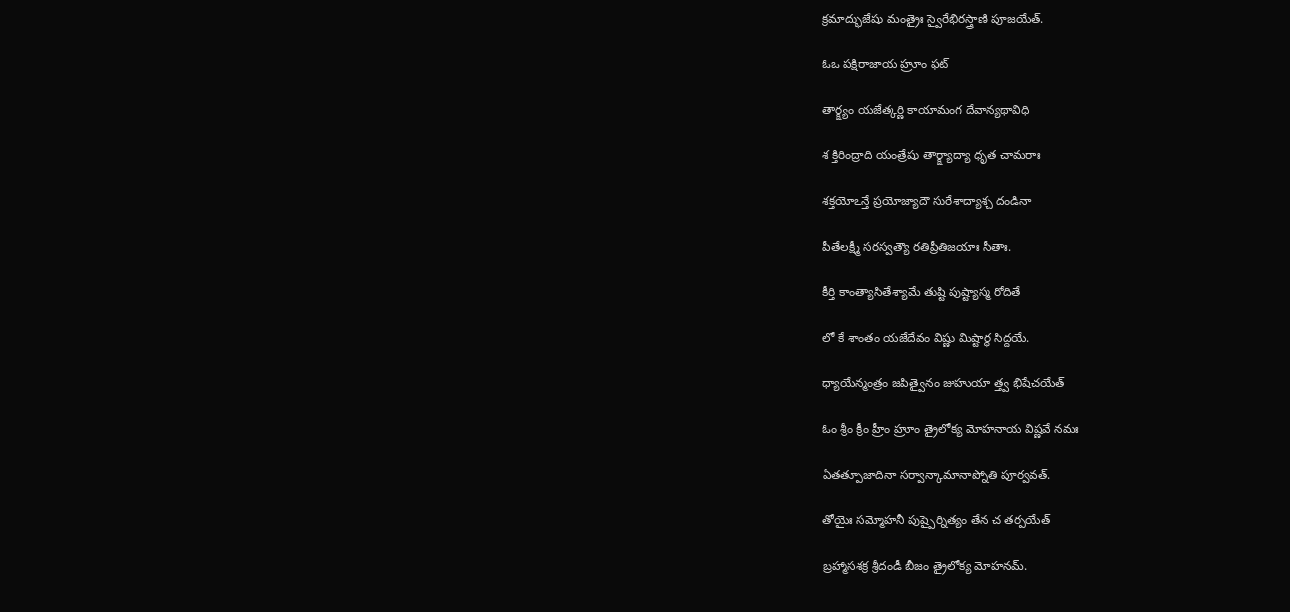క్రమాద్భుజేషు మంత్రైః స్వైరేభిరస్త్రాణి పూజయేత్.

ఓఒ పక్షిరాజాయ హ్రూం ఫట్

తార్క్ష్యం యజేత్కర్ణి కాయామంగ దేవాన్యథావిధి

శ క్తిరింద్రాది యంత్రేషు తార్క్ష్యాద్యా ధృత చామరాః

శక్తయోఽన్తే ప్రయోజ్యాదౌ సురేశాద్యాశ్చ దండినా

పీతేలక్ష్మీ సరస్వత్యౌ రతిప్రీతిజయాః సీతాః.

కీర్తి కాంత్యాసితేశ్యామే తుష్టి పుష్ట్యాస్మ రోదితే

లో కే శాంతం యజేదేవం విష్ణు మిష్టార్థ సిద్దయే.

ధ్యాయేన్మంత్రం జపిత్వైనం జుహుయా త్త్వ భిషేచయేత్

ఓం శ్రీం క్రీం హ్రీం హ్రూం త్రైలోక్య మోహనాయ విష్ణవే నమః

ఏతత్పూజాదినా సర్వాన్కామానాప్నోతి పూర్వవత్.

తోయైః సమ్మోహనీ పుష్పైర్నిత్యం తేన చ తర్పయేత్

బ్రహ్మాసశక్ర శ్రీదండీ బీజం త్రైలోక్య మోహనమ్.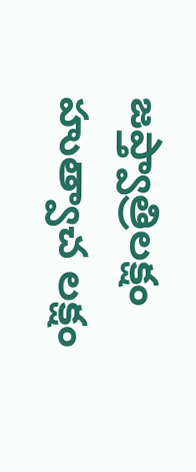జప్త్వాత్రిలక్షం హుత్వాచ లక్షం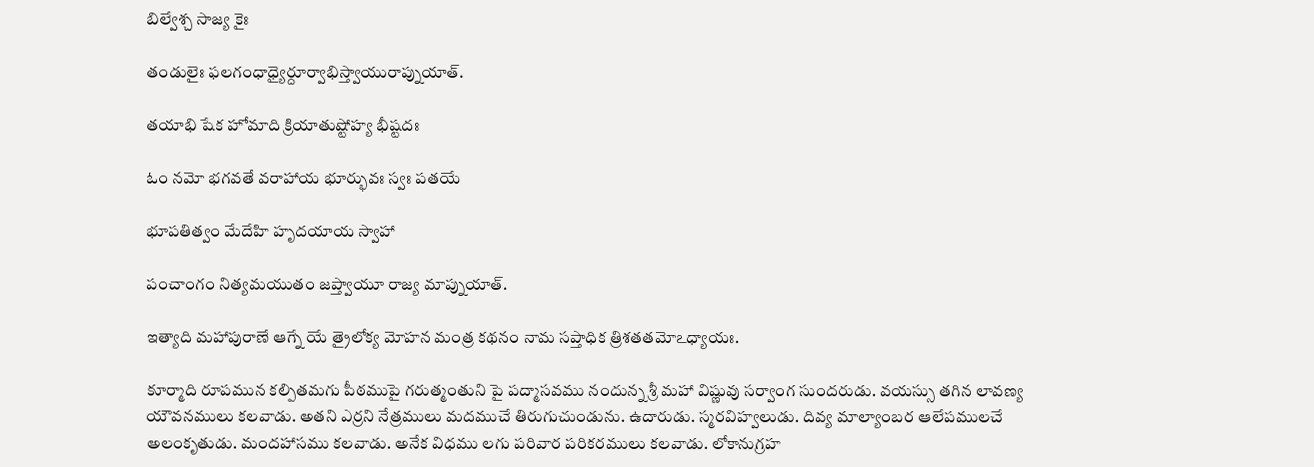బిల్వేశ్చ సాజ్య కైః

తండులైః ఫలగంధాధ్యైర్దూర్వాభిస్త్వాయురాప్నుయాత్.

తయాభి షేక హోమాది క్రియాతుష్టోహ్య భీష్టదః

ఓం నమో భగవతే వరాహాయ భూర్భువః స్వః పతయే

భూపతిత్వం మేదేహి హృదయాయ స్వాహా

పంచాంగం నిత్యమయుతం జప్త్వాయూ రాజ్య మాప్నుయాత్.

ఇత్యాది మహాపురాణే ఆగ్నే యే త్రైలోక్య మోహన మంత్ర కథనం నామ సప్తాధిక త్రిశతతమోఽధ్యాయః.

కూర్మాది రూపమున కల్పితమగు పీఠముపై గరుత్మంతుని పై పద్మాసవము నందున్న శ్రీ మహా విష్ణువు సర్వాంగ సుందరుడు. వయస్సు తగిన లావణ్య యౌవనములు కలవాడు. అతని ఎర్రని నేత్రములు మదముచే తిరుగుచుండును. ఉదారుడు. స్మరవిహ్వలుడు. దివ్య మాల్యాంబర ఆలేపములచే అలంకృతుడు. మందహాసము కలవాడు. అనేక విధము లగు పరివార పరికరములు కలవాడు. లోకానుగ్రహ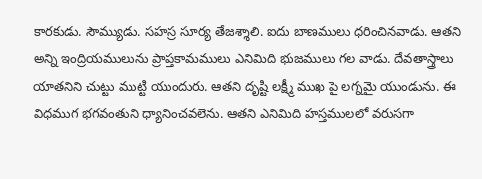కారకుడు. సౌమ్యుడు. సహస్ర సూర్య తేజశ్శాలి. ఐదు బాణములు ధరించినవాడు. ఆతని అన్ని ఇంద్రియములును ప్రాప్తకామములు ఎనిమిది భుజములు గల వాడు. దేవతాస్త్రాలు యాతనిని చుట్టు ముట్టి యుందురు. ఆతని దృష్టి లక్ష్మీ ముఖ పై లగ్నమై యుండును. ఈ విధముగ భగవంతుని ధ్యానించవలెను. ఆతని ఎనిమిది హస్తములలో వరుసగా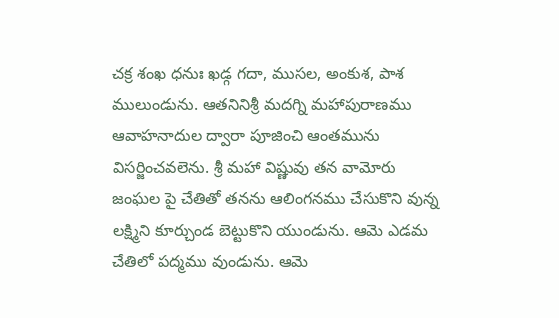చక్ర శంఖ ధనుః ఖడ్గ గదా, ముసల, అంకుశ, పాశ ములుండును. ఆతనినిశ్రీ మదగ్ని మహాపురాణము ఆవాహనాదుల ద్వారా పూజించి ఆంతమును విసర్జించవలెను. శ్రీ మహా విష్ణువు తన వామోరు జంఘల పై చేతితో తనను ఆలింగనము చేసుకొని వున్న లక్ష్మిని కూర్చుండ బెట్టుకొని యుండును. ఆమె ఎడమ చేతిలో పద్మము వుండును. ఆమె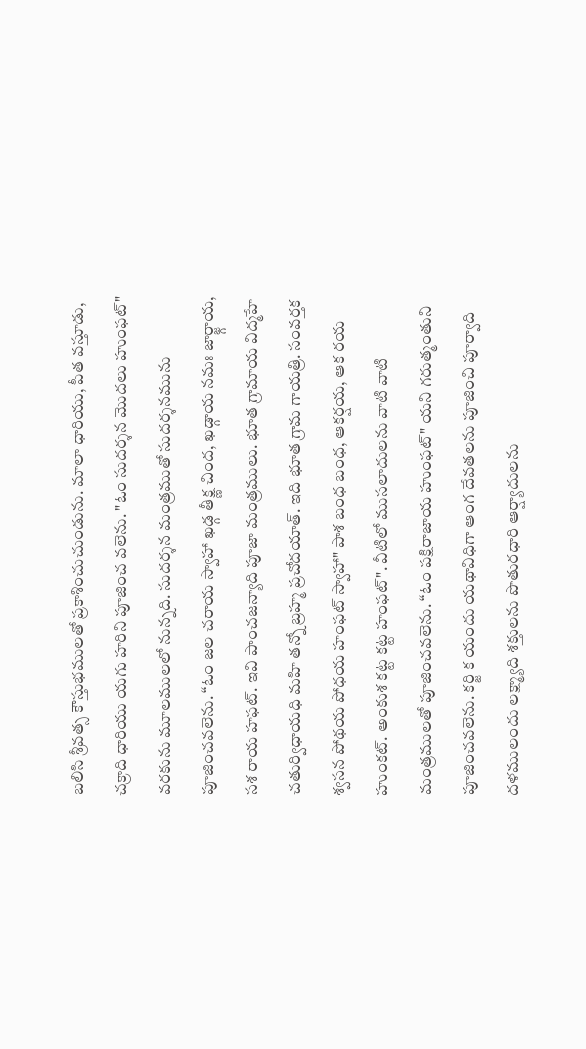బలిసి శ్రీవత్స కౌస్తుభములతో ప్రకాశించుచుండును. మాలా ధారియు, పీత వస్తూడు, చక్రాది ధారియు యగు హరిని పూజించ వలెను. "ఓం సుదర్శన మొదలు హుంఫట్" వరకును మూలములలో నున్నది. సుదర్శన మంత్రముతో సుదర్శనమును పూజించవలెను. “ఓం జల చరాయ స్వాహా ఖడ్గ తీక్ష్ణ చింద, ఖడ్గాయ నమః జార్జ్గాయ, సశ రాయ హఫట్. ఇవి పాంచజన్యాది పూజా మంత్రములు. భూత గ్రామాయ విద్మహే చతుర్విధాయధి మహి తన్నో బ్రహ్మ ప్రచోదయాత్. ఇది భూత గ్రామ గాయత్రి. సంవర్తక శ్వసన పోథయ పోధయ హంఫట్ స్వాహా" పాశ బంధ బంధ, ఆకర్షయ, ఆక రయ హుంకట్. అంకుశ కట్ట కట్ట హంఫట్". వీటిలో ముసలాదులను వాటి వాటి మంత్రములతో పూజించవలెను. “ఓం పక్షిరాజాయ హుంఫట్" యని గరుత్మంతుని పూజించవలెను. కర్జి క యందు యథావిధిగా ఆంగ దేవతలను పూజించి పూర్వాది దళములందు లక్ష్మ్యాది శక్తులను పొతురధారి ఆర్ష్యాదులను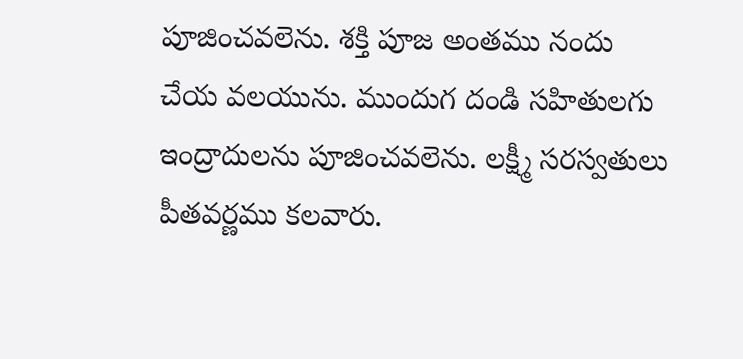పూజించవలెను. శక్తి పూజ అంతము నందు చేయ వలయును. ముందుగ దండి సహితులగు ఇంద్రాదులను పూజించవలెను. లక్ష్మీ సరస్వతులు పీతవర్ణము కలవారు.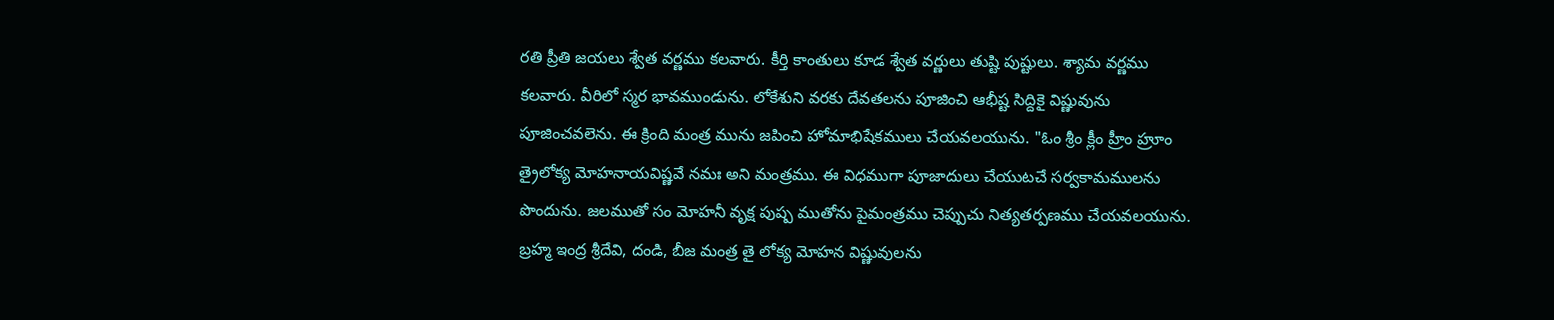రతి ప్రీతి జయలు శ్వేత వర్ణము కలవారు. కీర్తి కాంతులు కూడ శ్వేత వర్ణులు తుష్టి పుష్టులు. శ్యామ వర్ణము కలవారు. వీరిలో స్మర భావముండును. లోకేశుని వరకు దేవతలను పూజించి ఆభీష్ట సిద్దికై విష్ణువును పూజించవలెను. ఈ క్రింది మంత్ర మును జపించి హోమాభిషేకములు చేయవలయును. "ఓం శ్రీం క్లీం హ్రీం హ్రూం త్రైలోక్య మోహనాయవిష్ణవే నమః అని మంత్రము. ఈ విధముగా పూజాదులు చేయుటచే సర్వకామములను పొందును. జలముతో సం మోహనీ వృక్ష పుష్ప ముతోను పైమంత్రము చెప్పుచు నిత్యతర్పణము చేయవలయును. బ్రహ్మ ఇంద్ర శ్రీదేవి, దండి, బీజ మంత్ర తై లోక్య మోహన విష్ణువులను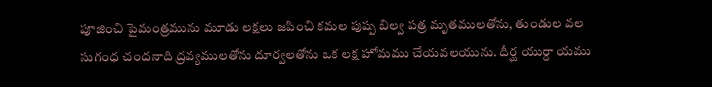పూజించి పైమంత్రమును మూడు లక్షలు జపించి కమల పుష్ప బిల్వ పత్ర మృతములతోను, తుండుల వల సుగంధ చందనాది ద్రవ్యములతోను దూర్వలతోను ఒక లక్ష హోమము చేయవలయును. దీర్ఘ యుర్దా యము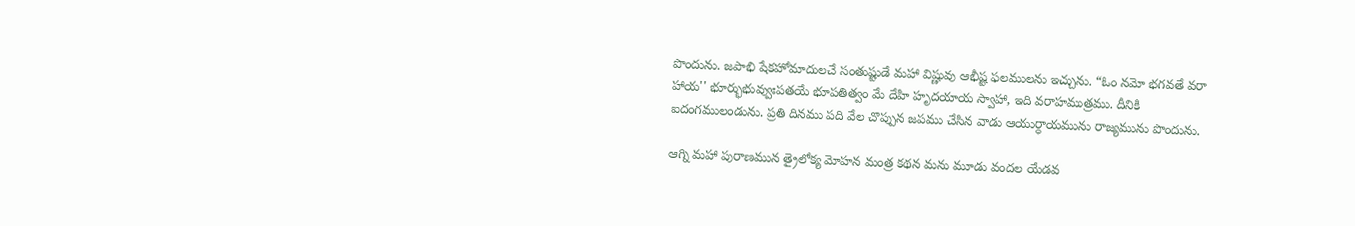పొందును. జపాభి షేకహోమాదులచే సంతుష్టుడే మహా విష్ణువు ఆభీష్ట ఫలములను ఇచ్చును. “ఓం నమో భగవతే వరా హాయ'' భూర్భుభువ్వుఃపతయే భూపతిత్వం మే దేహి హృదయాయ స్వాహా, ఇది వరాహముత్రము. దీనికి ఐదంగములండును. ప్రతి దినము పది వేల చొప్పున జపము చేసిన వాడు ఆయుర్ధాయమును రాజ్యమును పొందును.

ఆగ్ని మహా పురాణమున త్రైలోక్య మోహన మంత్ర కథన మను మూడు వందల యేడవ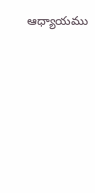ఆధ్యాయము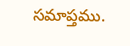సమాప్తము.